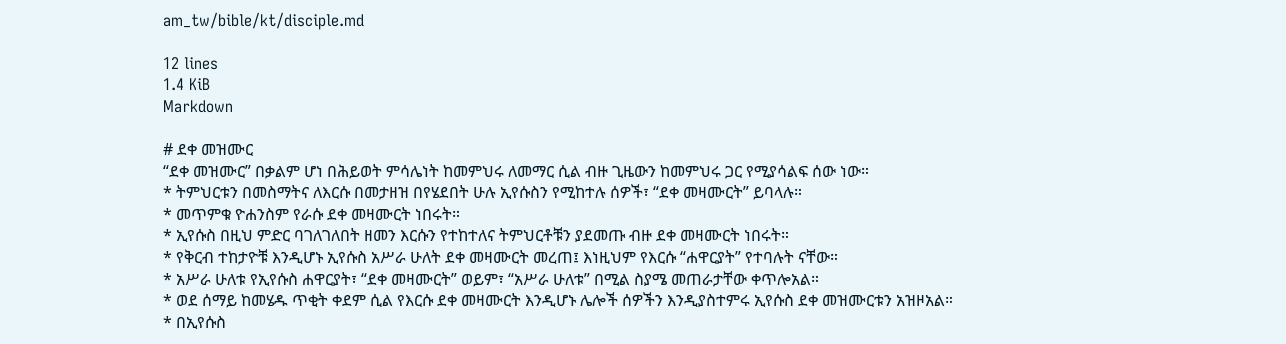am_tw/bible/kt/disciple.md

12 lines
1.4 KiB
Markdown

# ደቀ መዝሙር
“ደቀ መዝሙር” በቃልም ሆነ በሕይወት ምሳሌነት ከመምህሩ ለመማር ሲል ብዙ ጊዜውን ከመምህሩ ጋር የሚያሳልፍ ሰው ነው።
* ትምህርቱን በመስማትና ለእርሱ በመታዘዝ በየሄደበት ሁሉ ኢየሱስን የሚከተሉ ሰዎች፣ “ደቀ መዛሙርት” ይባላሉ።
* መጥምቁ ዮሐንስም የራሱ ደቀ መዛሙርት ነበሩት።
* ኢየሱስ በዚህ ምድር ባገለገለበት ዘመን እርሱን የተከተለና ትምህርቶቹን ያደመጡ ብዙ ደቀ መዛሙርት ነበሩት።
* የቅርብ ተከታዮቹ እንዲሆኑ ኢየሱስ አሥራ ሁለት ደቀ መዛሙርት መረጠ፤ እነዚህም የእርሱ “ሐዋርያት” የተባሉት ናቸው።
* አሥራ ሁለቱ የኢየሱስ ሐዋርያት፣ “ደቀ መዛሙርት” ወይም፣ “አሥራ ሁለቱ” በሚል ስያሜ መጠራታቸው ቀጥሎአል።
* ወደ ሰማይ ከመሄዱ ጥቂት ቀደም ሲል የእርሱ ደቀ መዛሙርት እንዲሆኑ ሌሎች ሰዎችን እንዲያስተምሩ ኢየሱስ ደቀ መዝሙርቱን አዝዞአል።
* በኢየሱስ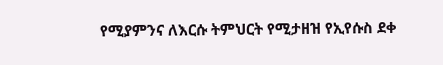የሚያምንና ለእርሱ ትምህርት የሚታዘዝ የኢየሱስ ደቀ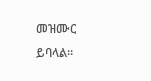መዝሙር ይባላል።